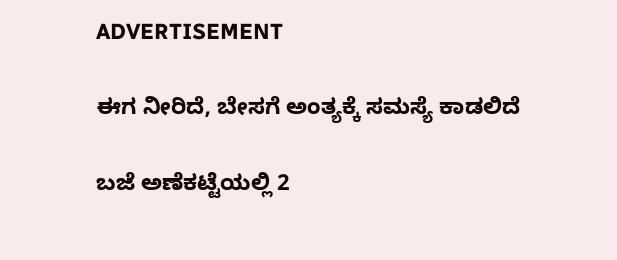ADVERTISEMENT

ಈಗ ನೀರಿದೆ, ಬೇಸಗೆ ಅಂತ್ಯಕ್ಕೆ ಸಮಸ್ಯೆ ಕಾಡಲಿದೆ

ಬಜೆ ಅಣೆಕಟ್ಟೆಯಲ್ಲಿ 2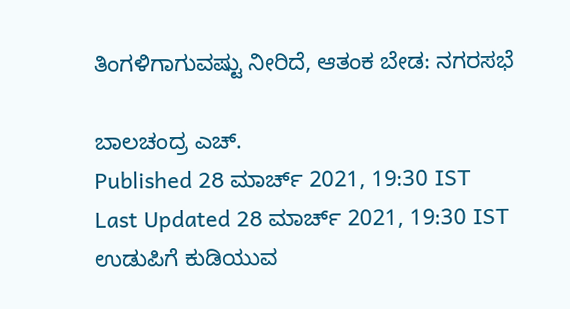ತಿಂಗಳಿಗಾಗುವಷ್ಟು ನೀರಿದೆ, ಆತಂಕ ಬೇಡ: ನಗರಸಭೆ

ಬಾಲಚಂದ್ರ ಎಚ್.
Published 28 ಮಾರ್ಚ್ 2021, 19:30 IST
Last Updated 28 ಮಾರ್ಚ್ 2021, 19:30 IST
ಉಡುಪಿಗೆ ಕುಡಿಯುವ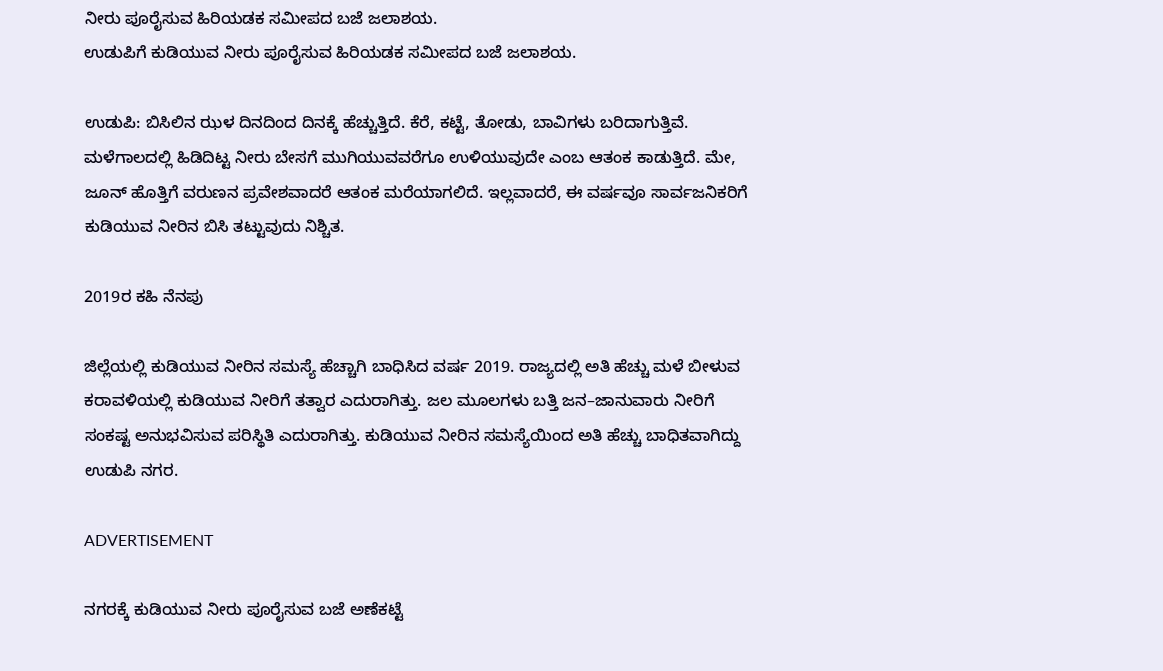ನೀರು ಪೂರೈಸುವ ಹಿರಿಯಡಕ ಸಮೀಪದ ಬಜೆ ಜಲಾಶಯ.
ಉಡುಪಿಗೆ ಕುಡಿಯುವ ನೀರು ಪೂರೈಸುವ ಹಿರಿಯಡಕ ಸಮೀಪದ ಬಜೆ ಜಲಾಶಯ.

ಉಡುಪಿ: ಬಿಸಿಲಿನ ಝಳ ದಿನದಿಂದ ದಿನಕ್ಕೆ ಹೆಚ್ಚುತ್ತಿದೆ. ಕೆರೆ, ಕಟ್ಟೆ, ತೋಡು, ಬಾವಿಗಳು ಬರಿದಾಗುತ್ತಿವೆ. ಮಳೆಗಾಲದಲ್ಲಿ ಹಿಡಿದಿಟ್ಟ ನೀರು ಬೇಸಗೆ ಮುಗಿಯುವವರೆಗೂ ಉಳಿಯುವುದೇ ಎಂಬ ಆತಂಕ ಕಾಡುತ್ತಿದೆ. ಮೇ, ಜೂನ್‌ ಹೊತ್ತಿಗೆ ವರುಣನ ಪ್ರವೇಶವಾದರೆ ಆತಂಕ ಮರೆಯಾಗಲಿದೆ. ಇಲ್ಲವಾದರೆ, ಈ ವರ್ಷವೂ ಸಾರ್ವಜನಿಕರಿಗೆ ಕುಡಿಯುವ ನೀರಿನ ಬಿಸಿ ತಟ್ಟುವುದು ನಿಶ್ಚಿತ.

2019ರ ಕಹಿ ನೆನಪು

ಜಿಲ್ಲೆಯಲ್ಲಿ ಕುಡಿಯುವ ನೀರಿನ ಸಮಸ್ಯೆ ಹೆಚ್ಚಾಗಿ ಬಾಧಿಸಿದ ವರ್ಷ 2019. ರಾಜ್ಯದಲ್ಲಿ ಅತಿ ಹೆಚ್ಚು ಮಳೆ ಬೀಳುವ ಕರಾವಳಿಯಲ್ಲಿ ಕುಡಿಯುವ ನೀರಿಗೆ ತತ್ವಾರ ಎದುರಾಗಿತ್ತು. ಜಲ ಮೂಲಗಳು ಬತ್ತಿ ಜನ–ಜಾನುವಾರು ನೀರಿಗೆ ಸಂಕಷ್ಟ ಅನುಭವಿಸುವ ಪರಿಸ್ಥಿತಿ ಎದುರಾಗಿತ್ತು. ಕುಡಿಯುವ ನೀರಿನ ಸಮಸ್ಯೆಯಿಂದ ಅತಿ ಹೆಚ್ಚು ಬಾಧಿತವಾಗಿದ್ದು ಉಡುಪಿ ನಗರ.

ADVERTISEMENT

ನಗರಕ್ಕೆ ಕುಡಿಯುವ ನೀರು ಪೂರೈಸುವ ಬಜೆ ಅಣೆಕಟ್ಟೆ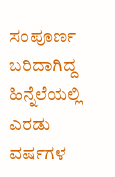ಸಂಪೂರ್ಣ ಬರಿದಾಗಿದ್ದ ಹಿನ್ನೆಲೆಯಲ್ಲಿ ಎರಡು ವರ್ಷಗಳ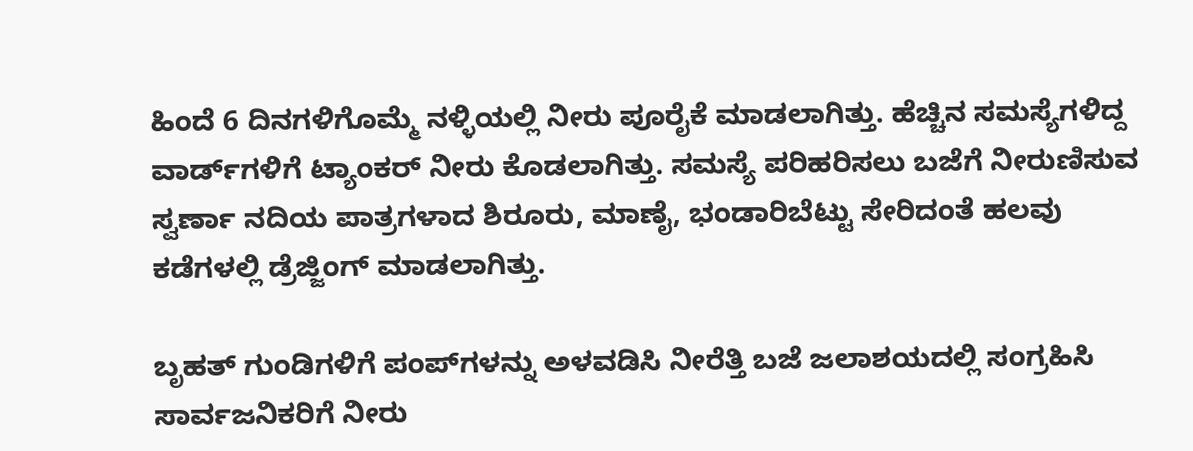ಹಿಂದೆ 6 ದಿನಗಳಿಗೊಮ್ಮೆ ನಳ್ಳಿಯಲ್ಲಿ ನೀರು ಪೂರೈಕೆ ಮಾಡಲಾಗಿತ್ತು. ಹೆಚ್ಚಿನ ಸಮಸ್ಯೆಗಳಿದ್ದ ವಾರ್ಡ್‌ಗಳಿಗೆ ಟ್ಯಾಂಕರ್ ನೀರು ಕೊಡಲಾಗಿತ್ತು. ಸಮಸ್ಯೆ ಪರಿಹರಿಸಲು ಬಜೆಗೆ ನೀರುಣಿಸುವ ಸ್ವರ್ಣಾ ನದಿಯ ಪಾತ್ರಗಳಾದ ಶಿರೂರು, ಮಾಣೈ, ಭಂಡಾರಿಬೆಟ್ಟು ಸೇರಿದಂತೆ ಹಲವು ಕಡೆಗಳಲ್ಲಿ ಡ್ರೆಜ್ಜಿಂಗ್ ಮಾಡಲಾಗಿತ್ತು.

ಬೃಹತ್‌ ಗುಂಡಿಗಳಿಗೆ ಪಂಪ್‌ಗಳನ್ನು ಅಳವಡಿಸಿ ನೀರೆತ್ತಿ ಬಜೆ ಜಲಾಶಯದಲ್ಲಿ ಸಂಗ್ರಹಿಸಿ ಸಾರ್ವಜನಿಕರಿಗೆ ನೀರು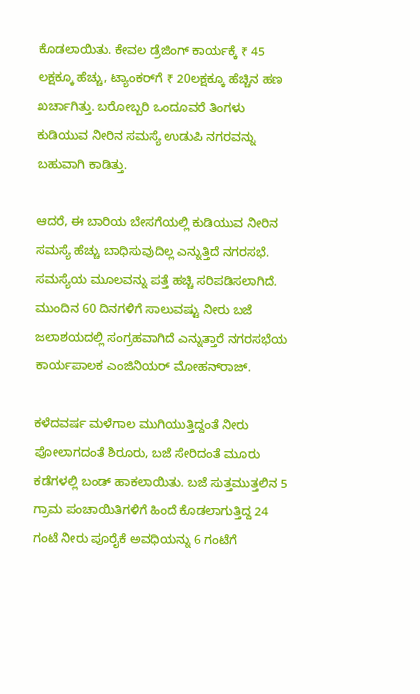ಕೊಡಲಾಯಿತು. ಕೇವಲ ಡ್ರೆಜಿಂಗ್ ಕಾರ್ಯಕ್ಕೆ ₹ 45 ಲಕ್ಷಕ್ಕೂ ಹೆಚ್ಚು, ಟ್ಯಾಂಕರ್‌ಗೆ ₹ 20ಲಕ್ಷಕ್ಕೂ ಹೆಚ್ಚಿನ ಹಣ ಖರ್ಚಾಗಿತ್ತು. ಬರೋಬ್ಬರಿ ಒಂದೂವರೆ ತಿಂಗಳು ಕುಡಿಯುವ ನೀರಿನ ಸಮಸ್ಯೆ ಉಡುಪಿ ನಗರವನ್ನು ಬಹುವಾಗಿ ಕಾಡಿತ್ತು.

ಆದರೆ, ಈ ಬಾರಿಯ ಬೇಸಗೆಯಲ್ಲಿ ಕುಡಿಯುವ ನೀರಿನ ಸಮಸ್ಯೆ ಹೆಚ್ಚು ಬಾಧಿಸುವುದಿಲ್ಲ ಎನ್ನುತ್ತಿದೆ ನಗರಸಭೆ. ಸಮಸ್ಯೆಯ ಮೂಲವನ್ನು ಪತ್ತೆ ಹಚ್ಚಿ ಸರಿಪಡಿಸಲಾಗಿದೆ. ಮುಂದಿನ 60 ದಿನಗಳಿಗೆ ಸಾಲುವಷ್ಟು ನೀರು ಬಜೆ ಜಲಾಶಯದಲ್ಲಿ ಸಂಗ್ರಹವಾಗಿದೆ ಎನ್ನುತ್ತಾರೆ ನಗರಸಭೆಯ ಕಾರ್ಯಪಾಲಕ ಎಂಜಿನಿಯರ್‌ ಮೋಹನ್‌ರಾಜ್‌.

ಕಳೆದವರ್ಷ ಮಳೆಗಾಲ ಮುಗಿಯುತ್ತಿದ್ದಂತೆ ನೀರು ಪೋಲಾಗದಂತೆ ಶಿರೂರು, ಬಜೆ ಸೇರಿದಂತೆ ಮೂರು ಕಡೆಗಳಲ್ಲಿ ಬಂಡ್‌ ಹಾಕಲಾಯಿತು. ಬಜೆ ಸುತ್ತಮುತ್ತಲಿನ 5 ಗ್ರಾಮ ಪಂಚಾಯಿತಿಗಳಿಗೆ ಹಿಂದೆ ಕೊಡಲಾಗುತ್ತಿದ್ದ 24 ಗಂಟೆ ನೀರು ಪೂರೈಕೆ ಅವಧಿಯನ್ನು 6 ಗಂಟೆಗೆ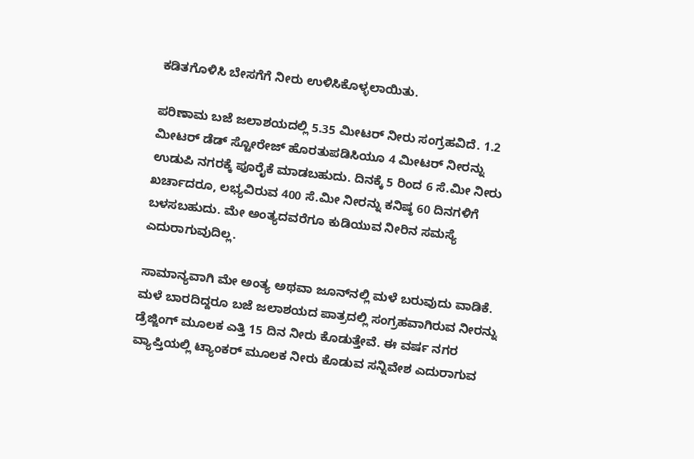ಕಡಿತಗೊಳಿಸಿ ಬೇಸಗೆಗೆ ನೀರು ಉಳಿಸಿಕೊಳ್ಳಲಾಯಿತು.

ಪರಿಣಾಮ ಬಜೆ ಜಲಾಶಯದಲ್ಲಿ 5.35 ಮೀಟರ್ ನೀರು ಸಂಗ್ರಹವಿದೆ. 1.2 ಮೀಟರ್ ಡೆಡ್‌ ಸ್ಟೋರೇಜ್‌ ಹೊರತುಪಡಿಸಿಯೂ 4 ಮೀಟರ್‌ ನೀರನ್ನು ಉಡುಪಿ ನಗರಕ್ಕೆ ಪೂರೈಕೆ ಮಾಡಬಹುದು. ದಿನಕ್ಕೆ 5 ರಿಂದ 6 ಸೆ.ಮೀ ನೀರು ಖರ್ಚಾದರೂ, ಲಭ್ಯವಿರುವ 400 ಸೆ.ಮೀ ನೀರನ್ನು ಕನಿಷ್ಠ 60 ದಿನಗಳಿಗೆ ಬಳಸಬಹುದು. ಮೇ ಅಂತ್ಯದವರೆಗೂ ಕುಡಿಯುವ ನೀರಿನ ಸಮಸ್ಯೆ ಎದುರಾಗುವುದಿಲ್ಲ.

ಸಾಮಾನ್ಯವಾಗಿ ಮೇ ಅಂತ್ಯ ಅಥವಾ ಜೂನ್‌ನಲ್ಲಿ ಮಳೆ ಬರುವುದು ವಾಡಿಕೆ. ಮಳೆ ಬಾರದಿದ್ದರೂ ಬಜೆ ಜಲಾಶಯದ ಪಾತ್ರದಲ್ಲಿ ಸಂಗ್ರಹವಾಗಿರುವ ನೀರನ್ನು ಡ್ರೆಜ್ಜಿಂಗ್ ಮೂಲಕ ಎತ್ತಿ 15 ದಿನ ನೀರು ಕೊಡುತ್ತೇವೆ. ಈ ವರ್ಷ ನಗರ ವ್ಯಾಪ್ತಿಯಲ್ಲಿ ಟ್ಯಾಂಕರ್ ಮೂಲಕ ನೀರು ಕೊಡುವ ಸನ್ನಿವೇಶ ಎದುರಾಗುವ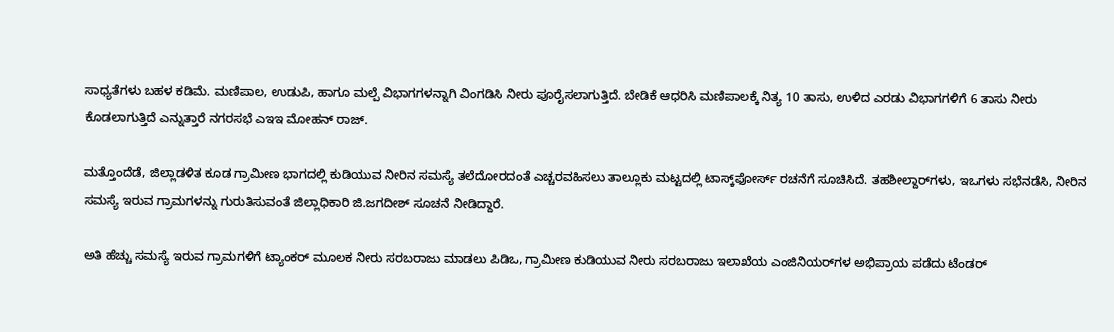ಸಾಧ್ಯತೆಗಳು ಬಹಳ ಕಡಿಮೆ. ಮಣಿಪಾಲ, ಉಡುಪಿ, ಹಾಗೂ ಮಲ್ಪೆ ವಿಭಾಗಗಳನ್ನಾಗಿ ವಿಂಗಡಿಸಿ ನೀರು ಪೂರೈಸಲಾಗುತ್ತಿದೆ. ಬೇಡಿಕೆ ಆಧರಿಸಿ ಮಣಿಪಾಲಕ್ಕೆ ನಿತ್ಯ 10 ತಾಸು, ಉಳಿದ ಎರಡು ವಿಭಾಗಗಳಿಗೆ 6 ತಾಸು ನೀರು ಕೊಡಲಾಗುತ್ತಿದೆ ಎನ್ನುತ್ತಾರೆ ನಗರಸಭೆ ಎಇಇ ಮೋಹನ್‌ ರಾಜ್‌.

ಮತ್ತೊಂದೆಡೆ, ಜಿಲ್ಲಾಡಳಿತ ಕೂಡ ಗ್ರಾಮೀಣ ಭಾಗದಲ್ಲಿ ಕುಡಿಯುವ ನೀರಿನ ಸಮಸ್ಯೆ ತಲೆದೋರದಂತೆ ಎಚ್ಚರವಹಿಸಲು ತಾಲ್ಲೂಕು ಮಟ್ಟದಲ್ಲಿ ಟಾಸ್ಕ್‌ಫೋರ್ಸ್ ರಚನೆಗೆ ಸೂಚಿಸಿದೆ. ತಹಶೀಲ್ದಾರ್‌ಗಳು, ಇಒಗಳು ಸಭೆನಡೆಸಿ, ನೀರಿನ ಸಮಸ್ಯೆ ಇರುವ ಗ್ರಾಮಗಳನ್ನು ಗುರುತಿಸುವಂತೆ ಜಿಲ್ಲಾಧಿಕಾರಿ ಜಿ.ಜಗದೀಶ್ ಸೂಚನೆ ನೀಡಿದ್ದಾರೆ.

ಅತಿ ಹೆಚ್ಚು ಸಮಸ್ಯೆ ಇರುವ ಗ್ರಾಮಗಳಿಗೆ ಟ್ಯಾಂಕರ್ ಮೂಲಕ ನೀರು ಸರಬರಾಜು ಮಾಡಲು ಪಿಡಿಒ, ಗ್ರಾಮೀಣ ಕುಡಿಯುವ ನೀರು ಸರಬರಾಜು ಇಲಾಖೆಯ ಎಂಜಿನಿಯರ್‌ಗಳ ಅಭಿಪ್ರಾಯ ಪಡೆದು ಟೆಂಡರ್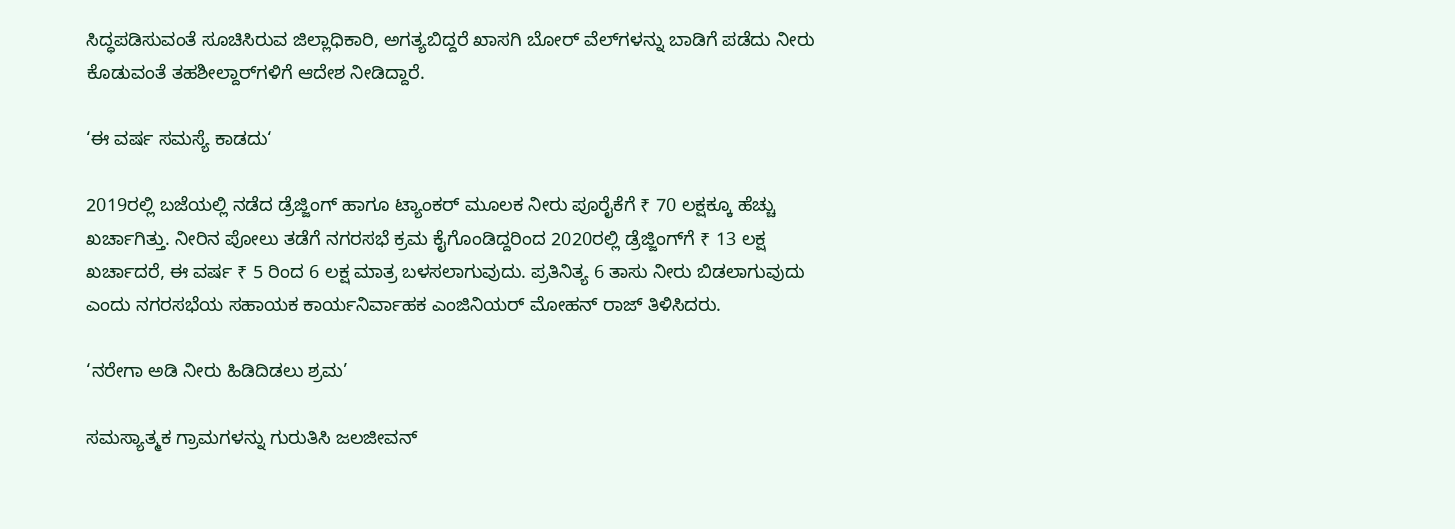ಸಿದ್ಧಪಡಿಸುವಂತೆ ಸೂಚಿಸಿರುವ ಜಿಲ್ಲಾಧಿಕಾರಿ, ಅಗತ್ಯಬಿದ್ದರೆ ಖಾಸಗಿ ಬೋರ್ ವೆಲ್‌ಗಳನ್ನು ಬಾಡಿಗೆ ಪಡೆದು ನೀರು ಕೊಡುವಂತೆ ತಹಶೀಲ್ದಾರ್‌ಗಳಿಗೆ ಆದೇಶ ನೀಡಿದ್ದಾರೆ.

‘ಈ ವರ್ಷ ಸಮಸ್ಯೆ ಕಾಡದು‘

2019ರಲ್ಲಿ ಬಜೆಯಲ್ಲಿ ನಡೆದ ಡ್ರೆಜ್ಜಿಂಗ್ ಹಾಗೂ ಟ್ಯಾಂಕರ್‌ ಮೂಲಕ ನೀರು ಪೂರೈಕೆಗೆ ₹ 70 ಲಕ್ಷಕ್ಕೂ ಹೆಚ್ಚು ಖರ್ಚಾಗಿತ್ತು. ನೀರಿನ ಪೋಲು ತಡೆಗೆ ನಗರಸಭೆ ಕ್ರಮ ಕೈಗೊಂಡಿದ್ದರಿಂದ 2020ರಲ್ಲಿ ಡ್ರೆಜ್ಜಿಂಗ್‌ಗೆ ₹ 13 ಲಕ್ಷ ಖರ್ಚಾದರೆ, ಈ ವರ್ಷ ₹ 5 ರಿಂದ 6 ಲಕ್ಷ ಮಾತ್ರ ಬಳಸಲಾಗುವುದು. ಪ್ರತಿನಿತ್ಯ 6 ತಾಸು ನೀರು ಬಿಡಲಾಗುವುದು ಎಂದು ನಗರಸಭೆಯ ಸಹಾಯಕ ಕಾರ್ಯನಿರ್ವಾಹಕ ಎಂಜಿನಿಯರ್‌ ಮೋಹನ್ ರಾಜ್ ತಿಳಿಸಿದರು.

‘ನರೇಗಾ ಅಡಿ ನೀರು ಹಿಡಿದಿಡಲು ಶ್ರಮ’

ಸಮಸ್ಯಾತ್ಮಕ ಗ್ರಾಮಗಳನ್ನು ಗುರುತಿಸಿ ಜಲಜೀವನ್‌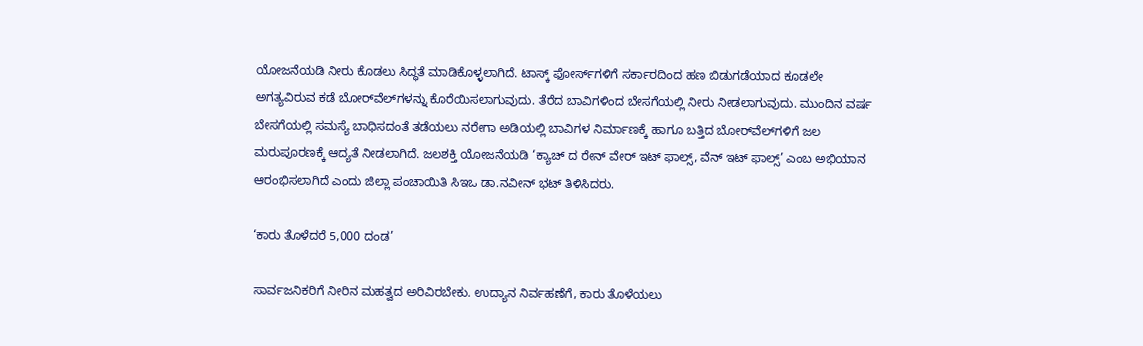ಯೋಜನೆಯಡಿ ನೀರು ಕೊಡಲು ಸಿದ್ಧತೆ ಮಾಡಿಕೊಳ್ಳಲಾಗಿದೆ. ಟಾಸ್ಕ್‌ ಫೋರ್ಸ್‌ಗಳಿಗೆ ಸರ್ಕಾರದಿಂದ ಹಣ ಬಿಡುಗಡೆಯಾದ ಕೂಡಲೇ ಅಗತ್ಯವಿರುವ ಕಡೆ ಬೋರ್‌ವೆಲ್‌ಗಳನ್ನು ಕೊರೆಯಿಸಲಾಗುವುದು. ತೆರೆದ ಬಾವಿಗಳಿಂದ ಬೇಸಗೆಯಲ್ಲಿ ನೀರು ನೀಡಲಾಗುವುದು. ಮುಂದಿನ ವರ್ಷ ಬೇಸಗೆಯಲ್ಲಿ ಸಮಸ್ಯೆ ಬಾಧಿಸದಂತೆ ತಡೆಯಲು ನರೇಗಾ ಅಡಿಯಲ್ಲಿ ಬಾವಿಗಳ ನಿರ್ಮಾಣಕ್ಕೆ ಹಾಗೂ ಬತ್ತಿದ ಬೋರ್‌ವೆಲ್‌ಗಳಿಗೆ ಜಲ ಮರುಪೂರಣಕ್ಕೆ ಆದ್ಯತೆ ನೀಡಲಾಗಿದೆ. ಜಲಶಕ್ತಿ ಯೋಜನೆಯಡಿ ‘ಕ್ಯಾಚ್‌ ದ ರೇನ್‌ ವೇರ್ ಇಟ್‌ ಫಾಲ್ಸ್‌, ವೆನ್‌ ಇಟ್ ಫಾಲ್ಸ್‌’ ಎಂಬ ಅಭಿಯಾನ ಆರಂಭಿಸಲಾಗಿದೆ ಎಂದು ಜಿಲ್ಲಾ ಪಂಚಾಯಿತಿ ಸಿಇಒ ಡಾ.ನವೀನ್‌ ಭಟ್ ತಿಳಿಸಿದರು.

‘ಕಾರು ತೊಳೆದರೆ 5,000 ದಂಡ’

ಸಾರ್ವಜನಿಕರಿಗೆ ನೀರಿನ ಮಹತ್ವದ ಅರಿವಿರಬೇಕು. ಉದ್ಯಾನ ನಿರ್ವಹಣೆಗೆ, ಕಾರು ತೊಳೆಯಲು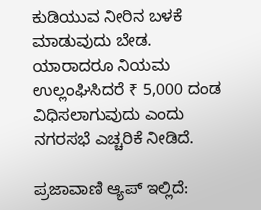ಕುಡಿಯುವ ನೀರಿನ ಬಳಕೆ ಮಾಡುವುದು ಬೇಡ. ಯಾರಾದರೂ ನಿಯಮ ಉಲ್ಲಂಘಿಸಿದರೆ ₹ 5,000 ದಂಡ ವಿಧಿಸಲಾಗುವುದು ಎಂದು ನಗರಸಭೆ ಎಚ್ಚರಿಕೆ ನೀಡಿದೆ.

ಪ್ರಜಾವಾಣಿ ಆ್ಯಪ್ ಇಲ್ಲಿದೆ: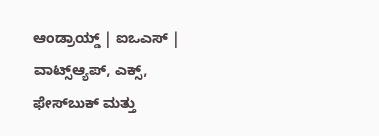ಆಂಡ್ರಾಯ್ಡ್ | ಐಒಎಸ್ | ವಾಟ್ಸ್ಆ್ಯಪ್, ಎಕ್ಸ್, ಫೇಸ್‌ಬುಕ್ ಮತ್ತು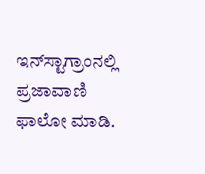ಇನ್‌ಸ್ಟಾಗ್ರಾಂನಲ್ಲಿ ಪ್ರಜಾವಾಣಿ ಫಾಲೋ ಮಾಡಿ.